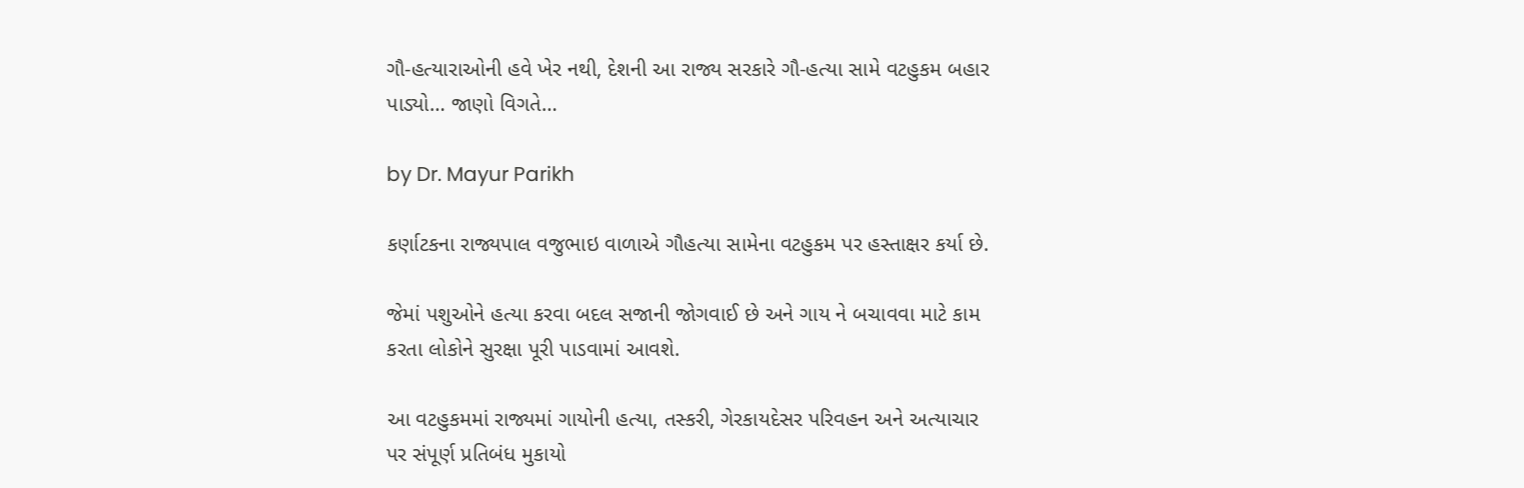ગૌ-હત્યારાઓની હવે ખેર નથી, દેશની આ રાજ્ય સરકારે ગૌ-હત્યા સામે વટહુકમ બહાર પાડ્યો… જાણો વિગતે…

by Dr. Mayur Parikh

કર્ણાટકના રાજ્યપાલ વજુભાઇ વાળાએ ગૌહત્યા સામેના વટહુકમ પર હસ્તાક્ષર કર્યા છે.

જેમાં પશુઓને હત્યા કરવા બદલ સજાની જોગવાઈ છે અને ગાય ને બચાવવા માટે કામ કરતા લોકોને સુરક્ષા પૂરી પાડવામાં આવશે.

આ વટહુકમમાં રાજ્યમાં ગાયોની હત્યા, તસ્કરી, ગેરકાયદેસર પરિવહન અને અત્યાચાર પર સંપૂર્ણ પ્રતિબંધ મુકાયો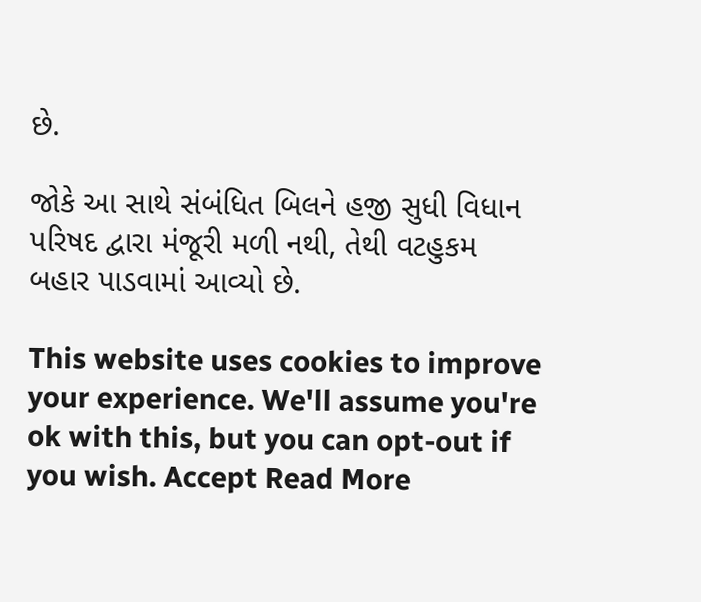છે.

જોકે આ સાથે સંબંધિત બિલને હજી સુધી વિધાન પરિષદ દ્વારા મંજૂરી મળી નથી, તેથી વટહુકમ બહાર પાડવામાં આવ્યો છે.

This website uses cookies to improve your experience. We'll assume you're ok with this, but you can opt-out if you wish. Accept Read More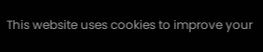This website uses cookies to improve your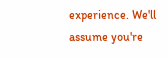experience. We'll assume you're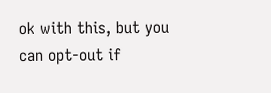ok with this, but you can opt-out if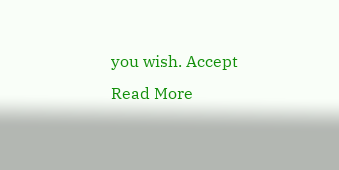you wish. Accept Read More